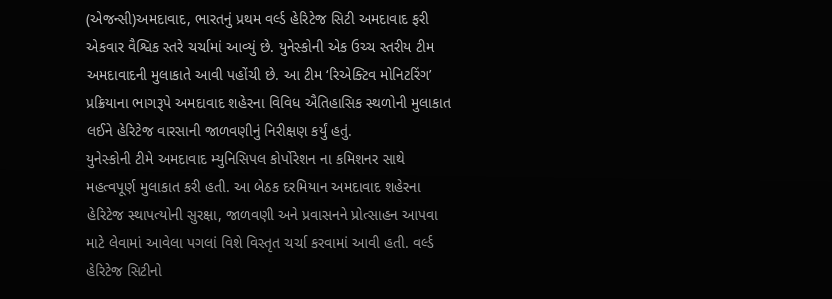(એજન્સી)અમદાવાદ, ભારતનું પ્રથમ વર્લ્ડ હેરિટેજ સિટી અમદાવાદ ફરી એકવાર વૈશ્વિક સ્તરે ચર્ચામાં આવ્યું છે. યુનેસ્કોની એક ઉચ્ચ સ્તરીય ટીમ અમદાવાદની મુલાકાતે આવી પહોંચી છે. આ ટીમ ‘રિએક્ટિવ મોનિટરિંગ’ પ્રક્રિયાના ભાગરૂપે અમદાવાદ શહેરના વિવિધ ઐતિહાસિક સ્થળોની મુલાકાત લઈને હેરિટેજ વારસાની જાળવણીનું નિરીક્ષણ કર્યું હતું.
યુનેસ્કોની ટીમે અમદાવાદ મ્યુનિસિપલ કોર્પોરેશન ના કમિશનર સાથે મહત્વપૂર્ણ મુલાકાત કરી હતી. આ બેઠક દરમિયાન અમદાવાદ શહેરના હેરિટેજ સ્થાપત્યોની સુરક્ષા, જાળવણી અને પ્રવાસનને પ્રોત્સાહન આપવા માટે લેવામાં આવેલા પગલાં વિશે વિસ્તૃત ચર્ચા કરવામાં આવી હતી. વર્લ્ડ હેરિટેજ સિટીનો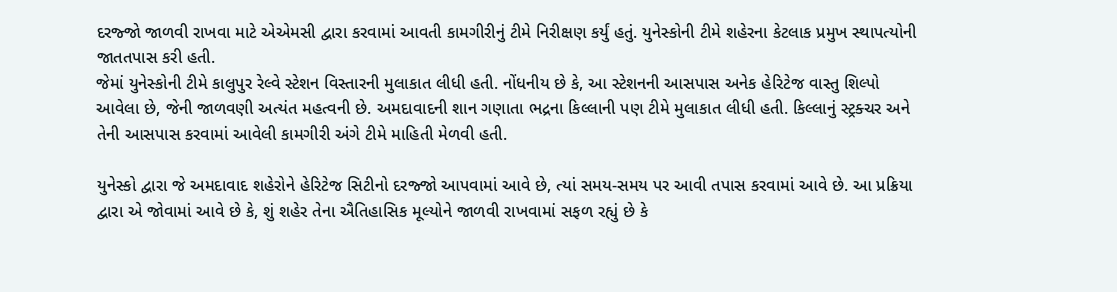દરજ્જો જાળવી રાખવા માટે એએમસી દ્વારા કરવામાં આવતી કામગીરીનું ટીમે નિરીક્ષણ કર્યું હતું. યુનેસ્કોની ટીમે શહેરના કેટલાક પ્રમુખ સ્થાપત્યોની જાતતપાસ કરી હતી.
જેમાં યુનેસ્કોની ટીમે કાલુપુર રેલ્વે સ્ટેશન વિસ્તારની મુલાકાત લીધી હતી. નોંધનીય છે કે, આ સ્ટેશનની આસપાસ અનેક હેરિટેજ વાસ્તુ શિલ્પો આવેલા છે, જેની જાળવણી અત્યંત મહત્વની છે. અમદાવાદની શાન ગણાતા ભદ્રના કિલ્લાની પણ ટીમે મુલાકાત લીધી હતી. કિલ્લાનું સ્ટ્રક્ચર અને તેની આસપાસ કરવામાં આવેલી કામગીરી અંગે ટીમે માહિતી મેળવી હતી.

યુનેસ્કો દ્વારા જે અમદાવાદ શહેરોને હેરિટેજ સિટીનો દરજ્જો આપવામાં આવે છે, ત્યાં સમય-સમય પર આવી તપાસ કરવામાં આવે છે. આ પ્રક્રિયા દ્વારા એ જોવામાં આવે છે કે, શું શહેર તેના ઐતિહાસિક મૂલ્યોને જાળવી રાખવામાં સફળ રહ્યું છે કે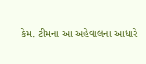કેમ. ટીમના આ અહેવાલના આધારે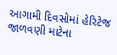આગામી દિવસોમાં હેરિટેજ જાળવણી માટેના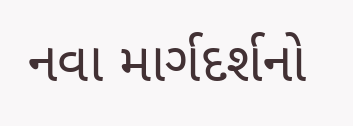નવા માર્ગદર્શનો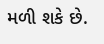મળી શકે છે.